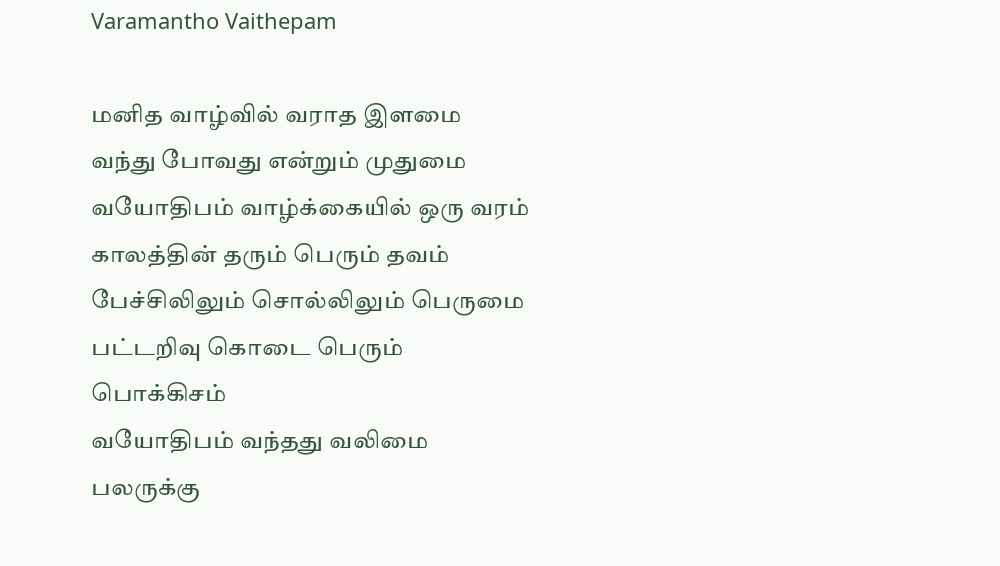Varamantho Vaithepam

மனித வாழ்வில் வராத இளமை
வந்து போவது என்றும் முதுமை
வயோதிபம் வாழ்க்கையில் ஒரு வரம்
காலத்தின் தரும் பெரும் தவம்
பேச்சிலிலும் சொல்லிலும் பெருமை
பட்டறிவு கொடை பெரும் பொக்கிசம்
வயோதிபம் வந்தது வலிமை
பலருக்கு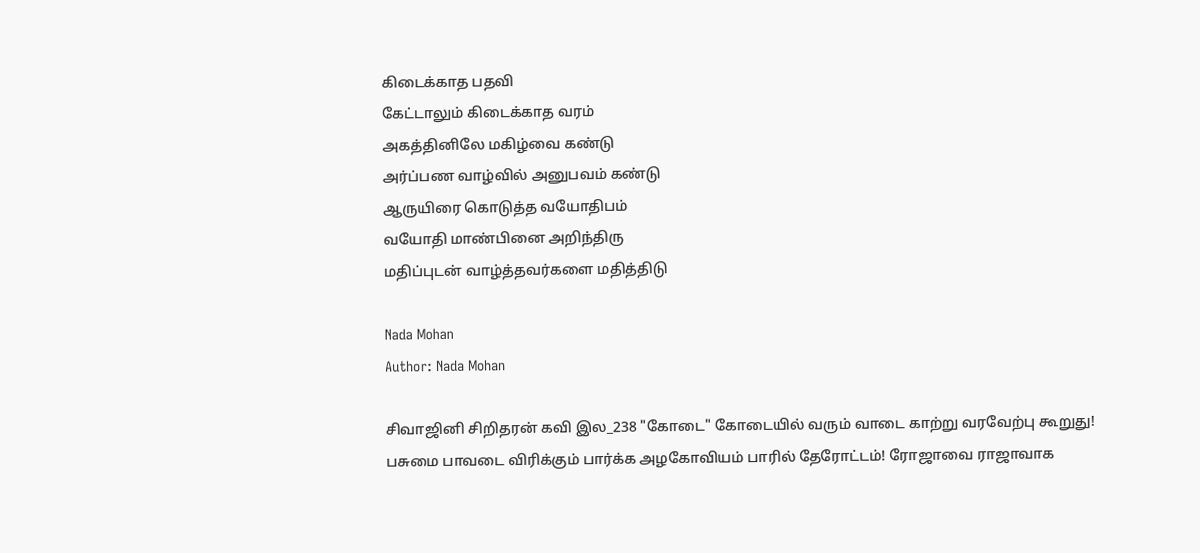கிடைக்காத பதவி
கேட்டாலும் கிடைக்காத வரம்
அகத்தினிலே மகிழ்வை கண்டு
அர்ப்பண வாழ்வில் அனுபவம் கண்டு
ஆருயிரை கொடுத்த வயோதிபம்
வயோதி மாண்பினை அறிந்திரு
மதிப்புடன் வாழ்த்தவர்களை மதித்திடு

Nada Mohan
Author: Nada Mohan

சிவாஜினி சிறிதரன் கவி இல_238 "கோடை" கோடையில் வரும் வாடை காற்று வரவேற்பு கூறுது! பசுமை பாவடை விரிக்கும் பார்க்க அழகோவியம் பாரில் தேரோட்டம்! ரோஜாவை ராஜாவாக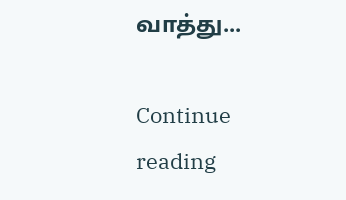வாத்து...

Continue reading